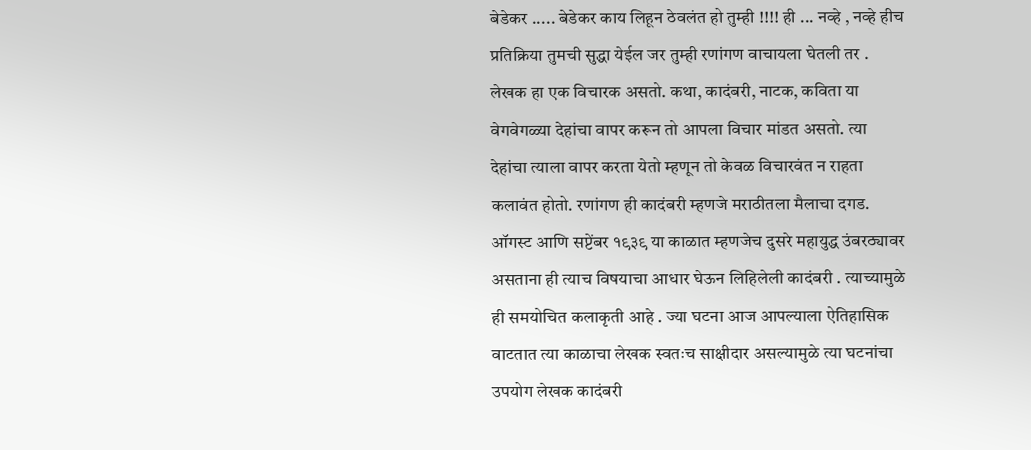बेडेकर ..... बेडेकर काय लिहून ठेवलंत हो तुम्ही !!!! ही ... नव्हे , नव्हे हीच प्रतिक्रिया तुमची सुद्धा येईल जर तुम्ही रणांगण वाचायला घेतली तर . लेखक हा एक विचारक असतो. कथा, कादंबरी, नाटक, कविता या वेगवेगळ्या देहांचा वापर करून तो आपला विचार मांडत असतो. त्या देहांचा त्याला वापर करता येतो म्हणून तो केवळ विचारवंत न राहता कलावंत होतो. रणांगण ही कादंबरी म्हणजे मराठीतला मैलाचा दगड. ऑगस्ट आणि सप्टेंबर १९३९ या काळात म्हणजेच दुसरे महायुद्ध उंबरठ्यावर असताना ही त्याच विषयाचा आधार घेऊन लिहिलेली कादंबरी . त्याच्यामुळे ही समयोचित कलाकृती आहे . ज्या घटना आज आपल्याला ऐतिहासिक वाटतात त्या काळाचा लेखक स्वतःच साक्षीदार असल्यामुळे त्या घटनांचा उपयोग लेखक कादंबरी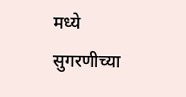मध्ये सुगरणीच्या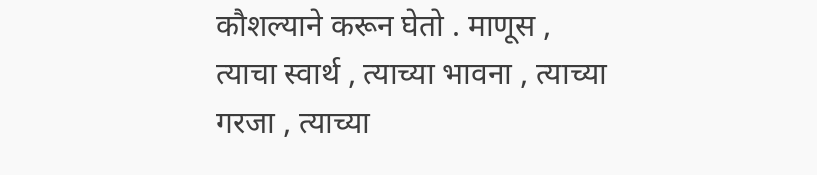कौशल्याने करून घेतो . माणूस , त्याचा स्वार्थ , त्याच्या भावना , त्याच्या गरजा , त्याच्या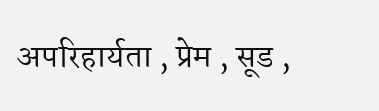अपरिहार्यता , प्रेम , सूड ,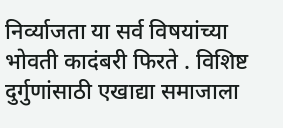निर्व्याजता या सर्व विषयांच्या भोवती कादंबरी फिरते . विशिष्ट दुर्गुणांसाठी एखाद्या समाजाला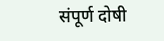संपूर्ण दोषी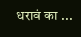धरावं का ...